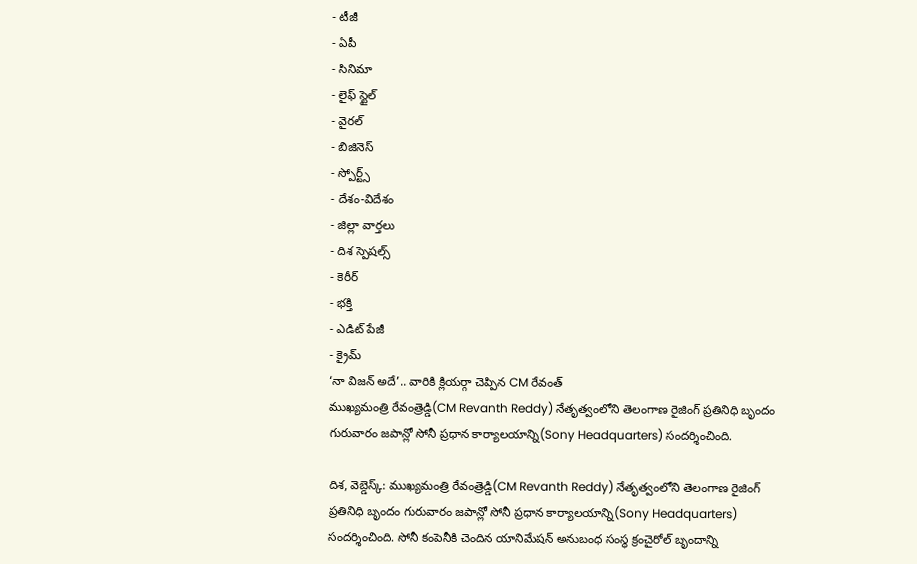- టీజీ
- ఏపీ
- సినిమా
- లైఫ్ స్టైల్
- వైరల్
- బిజినెస్
- స్పోర్ట్స్
- దేశం-విదేశం
- జిల్లా వార్తలు
- దిశ స్పెషల్స్
- కెరీర్
- భక్తి
- ఎడిట్ పేజీ
- క్రైమ్
‘నా విజన్ అదే’.. వారికి క్లియర్గా చెప్పిన CM రేవంత్
ముఖ్యమంత్రి రేవంత్రెడ్డి(CM Revanth Reddy) నేతృత్వంలోని తెలంగాణ రైజింగ్ ప్రతినిధి బృందం గురువారం జపాన్లో సోనీ ప్రధాన కార్యాలయాన్ని(Sony Headquarters) సందర్శించింది.

దిశ, వెబ్డెస్క్: ముఖ్యమంత్రి రేవంత్రెడ్డి(CM Revanth Reddy) నేతృత్వంలోని తెలంగాణ రైజింగ్ ప్రతినిధి బృందం గురువారం జపాన్లో సోనీ ప్రధాన కార్యాలయాన్ని(Sony Headquarters) సందర్శించింది. సోనీ కంపెనీకి చెందిన యానిమేషన్ అనుబంధ సంస్థ క్రంచైరోల్ బృందాన్ని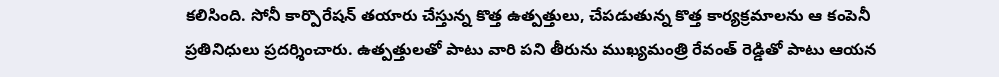కలిసింది. సోనీ కార్పొరేషన్ తయారు చేస్తున్న కొత్త ఉత్పత్తులు, చేపడుతున్న కొత్త కార్యక్రమాలను ఆ కంపెనీ ప్రతినిధులు ప్రదర్శించారు. ఉత్పత్తులతో పాటు వారి పని తీరును ముఖ్యమంత్రి రేవంత్ రెడ్డితో పాటు ఆయన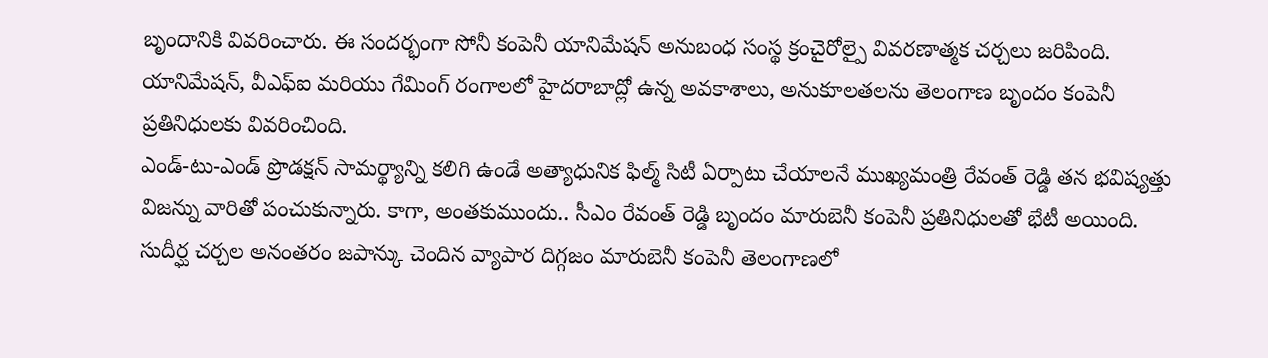బృందానికి వివరించారు. ఈ సందర్భంగా సోనీ కంపెనీ యానిమేషన్ అనుబంధ సంస్థ క్రంచైరోల్పై వివరణాత్మక చర్చలు జరిపింది. యానిమేషన్, వీఎఫ్ఐ మరియు గేమింగ్ రంగాలలో హైదరాబాద్లో ఉన్న అవకాశాలు, అనుకూలతలను తెలంగాణ బృందం కంపెనీ ప్రతినిధులకు వివరించింది.
ఎండ్-టు-ఎండ్ ప్రొడక్షన్ సామర్థ్యాన్ని కలిగి ఉండే అత్యాధునిక ఫిల్మ్ సిటీ ఏర్పాటు చేయాలనే ముఖ్యమంత్రి రేవంత్ రెడ్డి తన భవిష్యత్తు విజన్ను వారితో పంచుకున్నారు. కాగా, అంతకుముందు.. సీఎం రేవంత్ రెడ్డి బృందం మారుబెనీ కంపెనీ ప్రతినిధులతో భేటీ అయింది. సుదీర్ఘ చర్చల అనంతరం జపాన్కు చెందిన వ్యాపార దిగ్గజం మారుబెనీ కంపెనీ తెలంగాణలో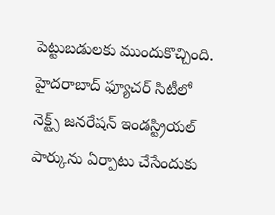పెట్టుబడులకు ముందుకొచ్చింది. హైదరాబాద్ ఫ్యూచర్ సిటీలో నెక్ట్స్ జనరేషన్ ఇండస్ట్రియల్ పార్కును ఏర్పాటు చేసేందుకు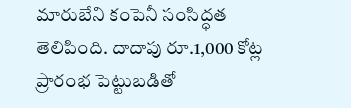మారుబేని కంపెనీ సంసిద్ధత తెలిపింది. దాదాపు రూ.1,000 కోట్ల ప్రారంభ పెట్టుబడితో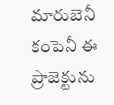మారుబెనీ కంపెనీ ఈ ప్రాజెక్టును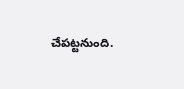చేపట్టనుంది.